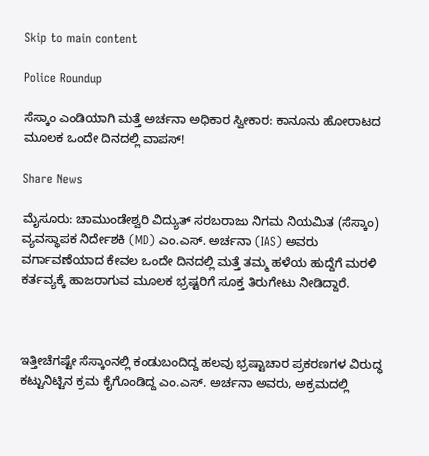Skip to main content

Police Roundup

ಸೆಸ್ಕಾಂ ಎಂಡಿಯಾಗಿ ಮತ್ತೆ ಅರ್ಚನಾ ಅಧಿಕಾರ ಸ್ವೀಕಾರ: ಕಾನೂನು ಹೋರಾಟದ ಮೂಲಕ ಒಂದೇ ದಿನದಲ್ಲಿ ವಾಪಸ್!

Share News

ಮೈಸೂರು: ಚಾಮುಂಡೇಶ್ವರಿ ವಿದ್ಯುತ್ ಸರಬರಾಜು ನಿಗಮ ನಿಯಮಿತ (ಸೆಸ್ಕಾಂ) ವ್ಯವಸ್ಥಾಪಕ ನಿರ್ದೇಶಕಿ (MD) ಎಂ.ಎಸ್. ಅರ್ಚನಾ (IAS) ಅವರು ವರ್ಗಾವಣೆಯಾದ ಕೇವಲ ಒಂದೇ ದಿನದಲ್ಲಿ ಮತ್ತೆ ತಮ್ಮ ಹಳೆಯ ಹುದ್ದೆಗೆ ಮರಳಿ ಕರ್ತವ್ಯಕ್ಕೆ ಹಾಜರಾಗುವ ಮೂಲಕ ಭ್ರಷ್ಟರಿಗೆ ಸೂಕ್ತ ತಿರುಗೇಟು ನೀಡಿದ್ದಾರೆ.



ಇತ್ತೀಚೆಗಷ್ಟೇ ಸೆಸ್ಕಾಂನಲ್ಲಿ ಕಂಡುಬಂದಿದ್ದ ಹಲವು ಭ್ರಷ್ಟಾಚಾರ ಪ್ರಕರಣಗಳ ವಿರುದ್ಧ ಕಟ್ಟುನಿಟ್ಟಿನ ಕ್ರಮ ಕೈಗೊಂಡಿದ್ದ ಎಂ.ಎಸ್. ಅರ್ಚನಾ ಅವರು, ಅಕ್ರಮದಲ್ಲಿ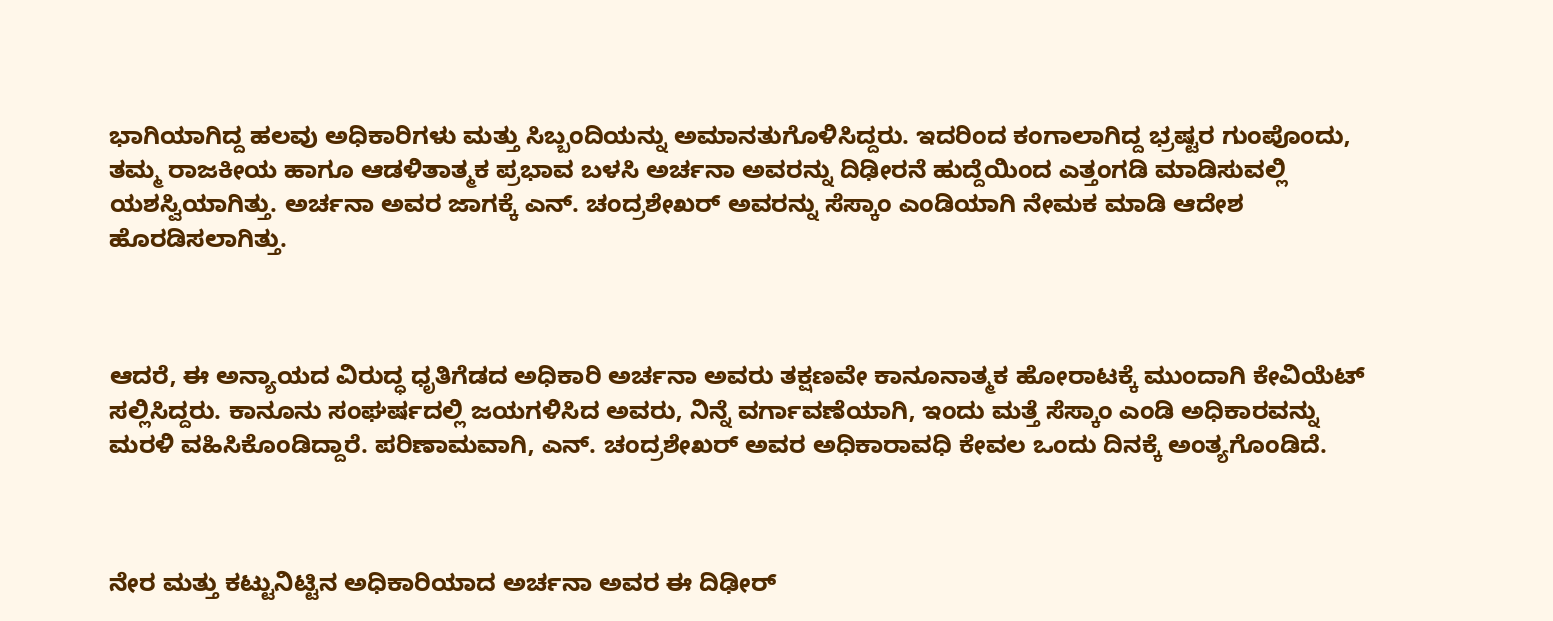ಭಾಗಿಯಾಗಿದ್ದ ಹಲವು ಅಧಿಕಾರಿಗಳು ಮತ್ತು ಸಿಬ್ಬಂದಿಯನ್ನು ಅಮಾನತುಗೊಳಿಸಿದ್ದರು. ಇದರಿಂದ ಕಂಗಾಲಾಗಿದ್ದ ಭ್ರಷ್ಟರ ಗುಂಪೊಂದು, ತಮ್ಮ ರಾಜಕೀಯ ಹಾಗೂ ಆಡಳಿತಾತ್ಮಕ ಪ್ರಭಾವ ಬಳಸಿ ಅರ್ಚನಾ ಅವರನ್ನು ದಿಢೀರನೆ ಹುದ್ದೆಯಿಂದ ಎತ್ತಂಗಡಿ ಮಾಡಿಸುವಲ್ಲಿ ಯಶಸ್ವಿಯಾಗಿತ್ತು. ಅರ್ಚನಾ ಅವರ ಜಾಗಕ್ಕೆ ಎನ್‌. ಚಂದ್ರಶೇಖರ್ ಅವರನ್ನು ಸೆಸ್ಕಾಂ ಎಂಡಿಯಾಗಿ ನೇಮಕ ಮಾಡಿ ಆದೇಶ ಹೊರಡಿಸಲಾಗಿತ್ತು.



ಆದರೆ, ಈ ಅನ್ಯಾಯದ ವಿರುದ್ಧ ಧೃತಿಗೆಡದ ಅಧಿಕಾರಿ ಅರ್ಚನಾ ಅವರು ತಕ್ಷಣವೇ ಕಾನೂನಾತ್ಮಕ ಹೋರಾಟಕ್ಕೆ ಮುಂದಾಗಿ ಕೇವಿಯೆಟ್ ಸಲ್ಲಿಸಿದ್ದರು. ಕಾನೂನು ಸಂಘರ್ಷದಲ್ಲಿ ಜಯಗಳಿಸಿದ ಅವರು, ನಿನ್ನೆ ವರ್ಗಾವಣೆಯಾಗಿ, ಇಂದು ಮತ್ತೆ ಸೆಸ್ಕಾಂ ಎಂಡಿ ಅಧಿಕಾರವನ್ನು ಮರಳಿ ವಹಿಸಿಕೊಂಡಿದ್ದಾರೆ. ಪರಿಣಾಮವಾಗಿ, ಎನ್. ಚಂದ್ರಶೇಖರ್ ಅವರ ಅಧಿಕಾರಾವಧಿ ಕೇವಲ ಒಂದು ದಿನಕ್ಕೆ ಅಂತ್ಯಗೊಂಡಿದೆ.



ನೇರ ಮತ್ತು ಕಟ್ಟುನಿಟ್ಟಿನ ಅಧಿಕಾರಿಯಾದ ಅರ್ಚನಾ ಅವರ ಈ ದಿಢೀರ್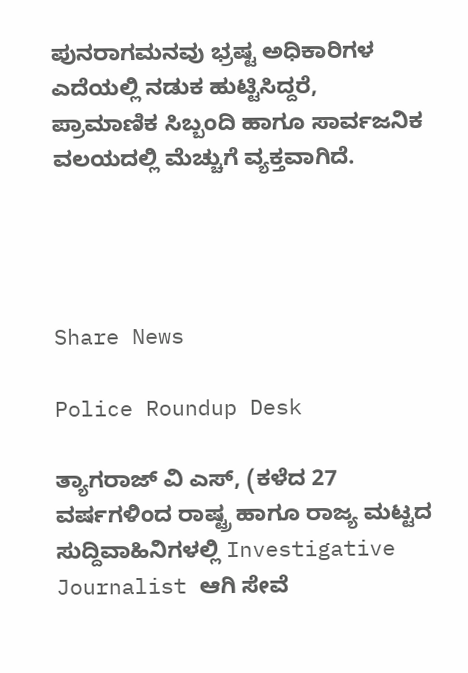ಪುನರಾಗಮನವು ಭ್ರಷ್ಟ ಅಧಿಕಾರಿಗಳ ಎದೆಯಲ್ಲಿ ನಡುಕ ಹುಟ್ಟಿಸಿದ್ದರೆ, ಪ್ರಾಮಾಣಿಕ ಸಿಬ್ಬಂದಿ ಹಾಗೂ ಸಾರ್ವಜನಿಕ ವಲಯದಲ್ಲಿ ಮೆಚ್ಚುಗೆ ವ್ಯಕ್ತವಾಗಿದೆ.




Share News

Police Roundup Desk

ತ್ಯಾಗರಾಜ್ ವಿ ಎಸ್, (ಕಳೆದ 27 ವರ್ಷಗಳಿಂದ ರಾಷ್ಟ್ರ ಹಾಗೂ ರಾಜ್ಯ ಮಟ್ಟದ ಸುದ್ದಿವಾಹಿನಿಗಳಲ್ಲಿ Investigative Journalist ಆಗಿ ಸೇವೆ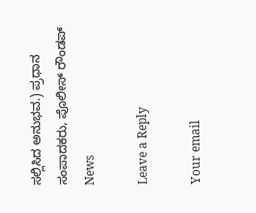ಸಲ್ಲಿಸಿದ ಅನುಭವ.) ಪ್ರಧಾನ ಸಂಪಾದಕರು, ಪೊಲೀಸ್ ರೌಂಡಪ್ News

Leave a Reply

Your email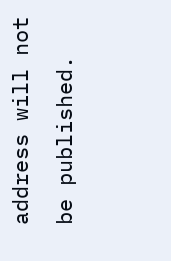address will not be published.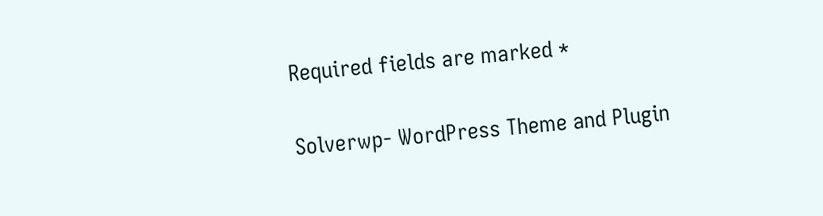Required fields are marked *

Solverwp- WordPress Theme and Plugin